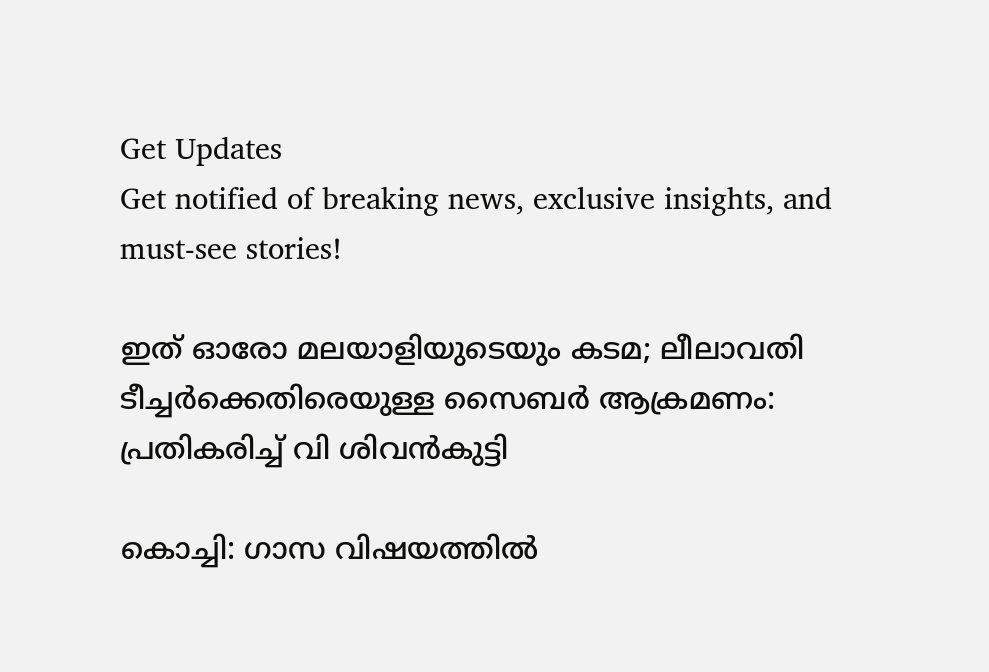Get Updates
Get notified of breaking news, exclusive insights, and must-see stories!

ഇത് ഓരോ മലയാളിയുടെയും കടമ; ലീലാവതി ടീച്ചര്‍ക്കെതിരെയുള്ള സൈബര്‍ ആക്രമണം: പ്രതികരിച്ച് വി ശിവന്‍കുട്ടി

കൊച്ചി: ഗാസ വിഷയത്തില്‍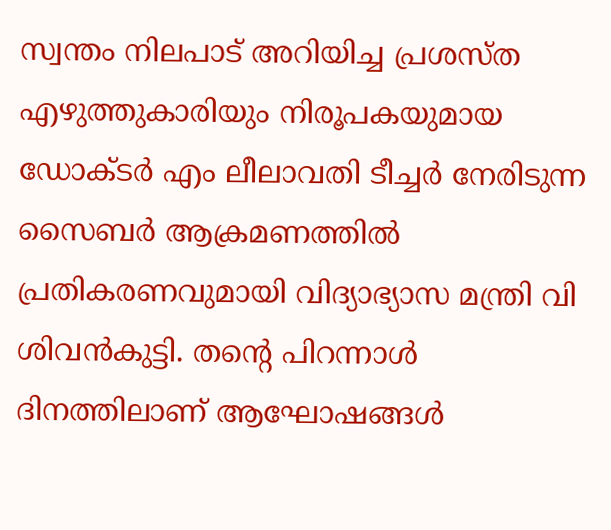സ്വന്തം നിലപാട് അറിയിച്ച പ്രശസ്ത എഴുത്തുകാരിയും നിരൂപകയുമായ ഡോക്ടര്‍ എം ലീലാവതി ടീച്ചര്‍ നേരിടുന്ന സൈബര്‍ ആക്രമണത്തില്‍ പ്രതികരണവുമായി വിദ്യാഭ്യാസ മന്ത്രി വി ശിവന്‍കുട്ടി. തന്റെ പിറന്നാള്‍ ദിനത്തിലാണ് ആഘോഷങ്ങള്‍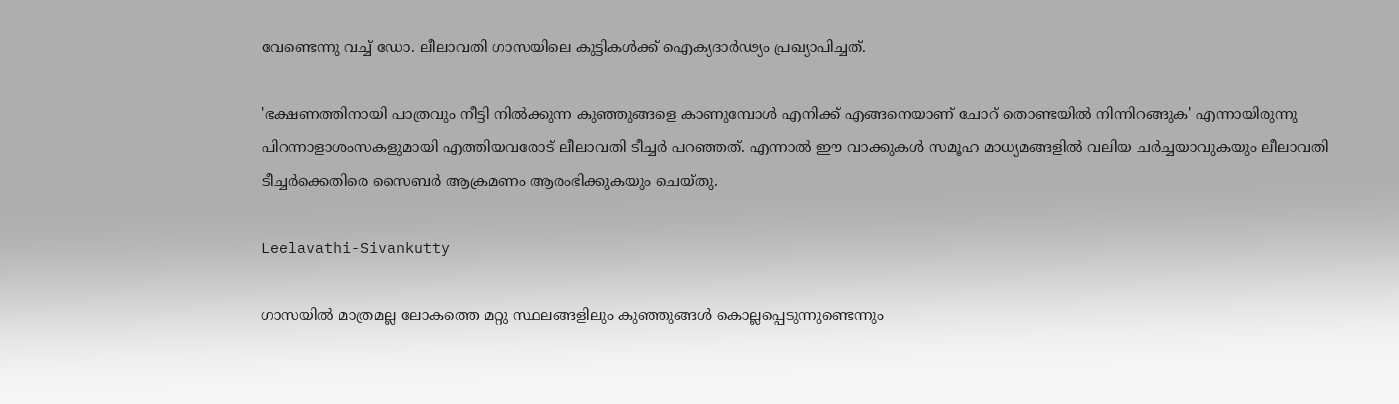വേണ്ടെന്നു വച്ച് ഡോ. ലീലാവതി ഗാസയിലെ കുട്ടികള്‍ക്ക് ഐക്യദാര്‍ഢ്യം പ്രഖ്യാപിച്ചത്.

'ഭക്ഷണത്തിനായി പാത്രവും നീട്ടി നില്‍ക്കുന്ന കുഞ്ഞുങ്ങളെ കാണുമ്പോള്‍ എനിക്ക് എങ്ങനെയാണ് ചോറ് തൊണ്ടയില്‍ നിന്നിറങ്ങുക' എന്നായിരുന്നു പിറന്നാളാശംസകളുമായി എത്തിയവരോട് ലീലാവതി ടീച്ചര്‍ പറഞ്ഞത്. എന്നാല്‍ ഈ വാക്കുകള്‍ സമൂഹ മാധ്യമങ്ങളില്‍ വലിയ ചര്‍ച്ചയാവുകയും ലീലാവതി ടീച്ചര്‍ക്കെതിരെ സൈബര്‍ ആക്രമണം ആരംഭിക്കുകയും ചെയ്തു.

Leelavathi-Sivankutty

ഗാസയില്‍ മാത്രമല്ല ലോകത്തെ മറ്റു സ്ഥലങ്ങളിലും കുഞ്ഞുങ്ങള്‍ കൊല്ലപ്പെടുന്നുണ്ടെന്നും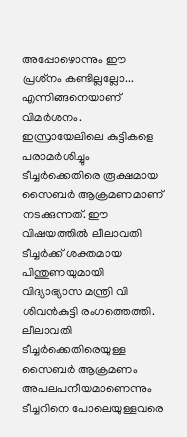അപ്പോഴൊന്നും ഈ പ്രശ്‌നം കണ്ടില്ലല്ലോ... എന്നിങ്ങനെയാണ് വിമര്‍ശനം. ഇസ്രായേലിലെ കുട്ടികളെ പരാമര്‍ശിച്ചും ടീച്ചര്‍ക്കെതിരെ രൂക്ഷമായ സൈബര്‍ ആക്രമണമാണ് നടക്കുന്നത്. ഈ വിഷയത്തില്‍ ലീലാവതി ടീച്ചര്‍ക്ക് ശക്തമായ പിന്തുണയുമായി വിദ്യാഭ്യാസ മന്ത്രി വി ശിവന്‍കുട്ടി രംഗത്തെത്തി. ലീലാവതി ടീച്ചര്‍ക്കെതിരെയുള്ള സൈബര്‍ ആക്രമണം അപലപനീയമാണെന്നും ടീച്ചറിനെ പോലെയുള്ളവരെ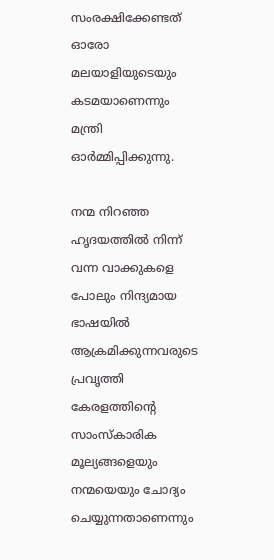സംരക്ഷിക്കേണ്ടത് ഓരോ മലയാളിയുടെയും കടമയാണെന്നും മന്ത്രി ഓര്‍മ്മിപ്പിക്കുന്നു.

നന്മ നിറഞ്ഞ ഹൃദയത്തില്‍ നിന്ന് വന്ന വാക്കുകളെ പോലും നിന്ദ്യമായ ഭാഷയില്‍ ആക്രമിക്കുന്നവരുടെ പ്രവൃത്തി കേരളത്തിന്റെ സാംസ്‌കാരിക മൂല്യങ്ങളെയും നന്മയെയും ചോദ്യം ചെയ്യുന്നതാണെന്നും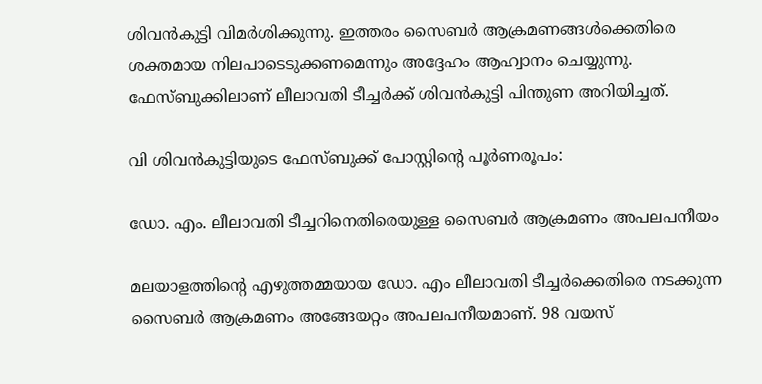ശിവന്‍കുട്ടി വിമര്‍ശിക്കുന്നു. ഇത്തരം സൈബര്‍ ആക്രമണങ്ങള്‍ക്കെതിരെ ശക്തമായ നിലപാടെടുക്കണമെന്നും അദ്ദേഹം ആഹ്വാനം ചെയ്യുന്നു. ഫേസ്ബുക്കിലാണ് ലീലാവതി ടീച്ചര്‍ക്ക് ശിവന്‍കുട്ടി പിന്തുണ അറിയിച്ചത്.

വി ശിവന്‍കുട്ടിയുടെ ഫേസ്ബുക്ക് പോസ്റ്റിന്റെ പൂര്‍ണരൂപം:

ഡോ. എം. ലീലാവതി ടീച്ചറിനെതിരെയുള്ള സൈബര്‍ ആക്രമണം അപലപനീയം

മലയാളത്തിന്റെ എഴുത്തമ്മയായ ഡോ. എം ലീലാവതി ടീച്ചര്‍ക്കെതിരെ നടക്കുന്ന സൈബര്‍ ആക്രമണം അങ്ങേയറ്റം അപലപനീയമാണ്. 98 വയസ്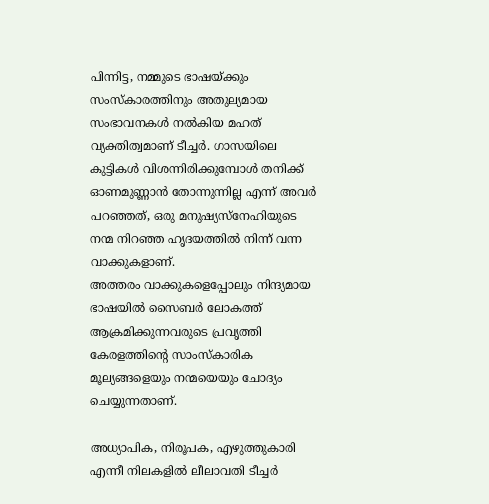പിന്നിട്ട, നമ്മുടെ ഭാഷയ്ക്കും സംസ്‌കാരത്തിനും അതുല്യമായ സംഭാവനകള്‍ നല്‍കിയ മഹത് വ്യക്തിത്വമാണ് ടീച്ചര്‍. ഗാസയിലെ കുട്ടികള്‍ വിശന്നിരിക്കുമ്പോള്‍ തനിക്ക് ഓണമുണ്ണാന്‍ തോന്നുന്നില്ല എന്ന് അവര്‍ പറഞ്ഞത്, ഒരു മനുഷ്യസ്‌നേഹിയുടെ നന്മ നിറഞ്ഞ ഹൃദയത്തില്‍ നിന്ന് വന്ന വാക്കുകളാണ്.
അത്തരം വാക്കുകളെപ്പോലും നിന്ദ്യമായ ഭാഷയില്‍ സൈബര്‍ ലോകത്ത് ആക്രമിക്കുന്നവരുടെ പ്രവൃത്തി കേരളത്തിന്റെ സാംസ്‌കാരിക മൂല്യങ്ങളെയും നന്മയെയും ചോദ്യം ചെയ്യുന്നതാണ്.

അധ്യാപിക, നിരൂപക, എഴുത്തുകാരി എന്നീ നിലകളില്‍ ലീലാവതി ടീച്ചര്‍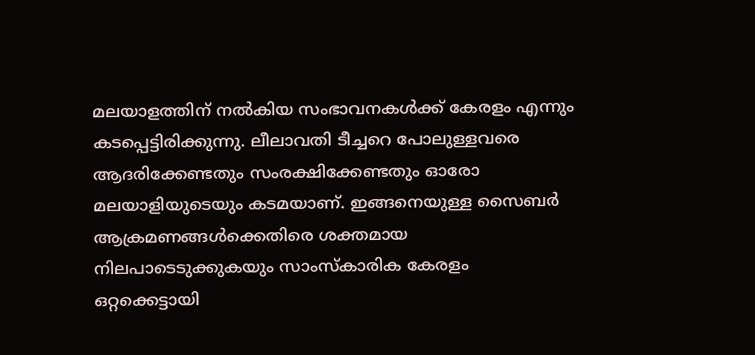മലയാളത്തിന് നല്‍കിയ സംഭാവനകള്‍ക്ക് കേരളം എന്നും കടപ്പെട്ടിരിക്കുന്നു. ലീലാവതി ടീച്ചറെ പോലുള്ളവരെ ആദരിക്കേണ്ടതും സംരക്ഷിക്കേണ്ടതും ഓരോ മലയാളിയുടെയും കടമയാണ്. ഇങ്ങനെയുള്ള സൈബര്‍ ആക്രമണങ്ങള്‍ക്കെതിരെ ശക്തമായ നിലപാടെടുക്കുകയും സാംസ്‌കാരിക കേരളം ഒറ്റക്കെട്ടായി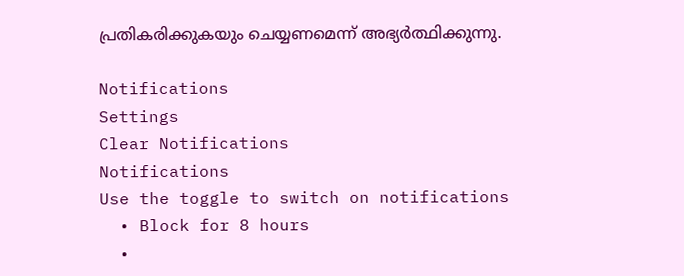പ്രതികരിക്കുകയും ചെയ്യണമെന്ന് അഭ്യര്‍ത്ഥിക്കുന്നു.

Notifications
Settings
Clear Notifications
Notifications
Use the toggle to switch on notifications
  • Block for 8 hours
  •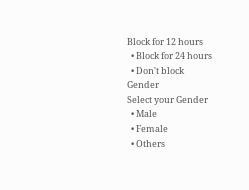Block for 12 hours
  • Block for 24 hours
  • Don't block
Gender
Select your Gender
  • Male
  • Female
  • Others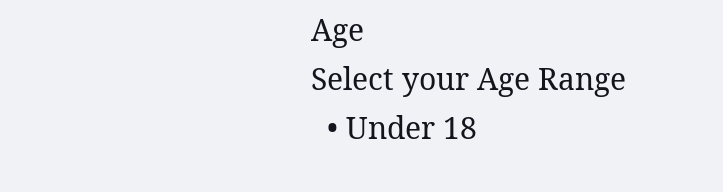Age
Select your Age Range
  • Under 18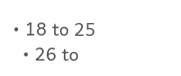• 18 to 25
  • 26 to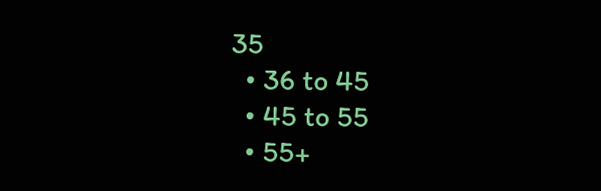35
  • 36 to 45
  • 45 to 55
  • 55+